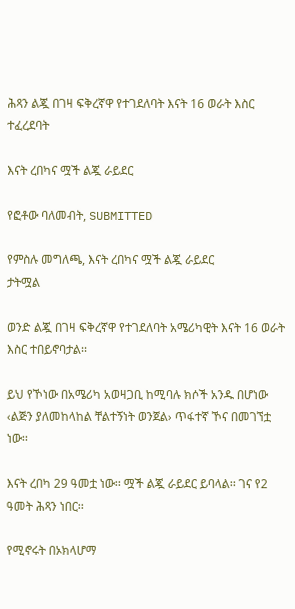ሕጻን ልጇ በገዛ ፍቅረኛዋ የተገደለባት እናት 16 ወራት እስር ተፈረደባት

እናት ረበካና ሟች ልጇ ራይደር

የፎቶው ባለመብት, SUBMITTED

የምስሉ መግለጫ, እናት ረበካና ሟች ልጇ ራይደር
ታትሟል

ወንድ ልጇ በገዛ ፍቅረኛዋ የተገደለባት አሜሪካዊት እናት 16 ወራት እስር ተበይኖባታል፡፡

ይህ የኾነው በአሜሪካ አወዛጋቢ ከሚባሉ ክሶች አንዱ በሆነው ‹ልጅን ያለመከላከል ቸልተኝነት ወንጀል› ጥፋተኛ ኾና በመገኘቷ ነው፡፡

እናት ረበካ 29 ዓመቷ ነው፡፡ ሟች ልጇ ራይደር ይባላል፡፡ ገና የ2 ዓመት ሕጻን ነበር፡፡

የሚኖሩት በኦክላሆማ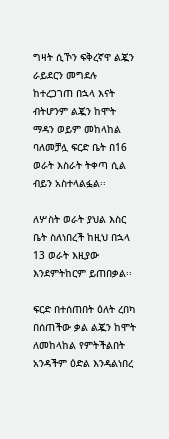ግዛት ሲኾን ፍቅረኛዋ ልጇን ራይደርን መግደሉ ከተረጋገጠ በኋላ እናት ብትሆንም ልጇን ከሞት ማዳን ወይም መከላከል ባለመቻሏ ፍርድ ቤት በ16 ወራት እስራት ትቀጣ ሲል ብይን አስተላልፏል፡፡

ለሦስት ወራት ያህል እስር ቤት ስለነበረች ከዚህ በኋላ 13 ወራት እዚያው እንደምትከርም ይጠበቃል፡፡

ፍርድ በተሰጠበት ዕለት ረበካ በሰጠችው ቃል ልጇን ከሞት ለመከላከል የምትችልበት አንዳችም ዕድል እንዳልነበረ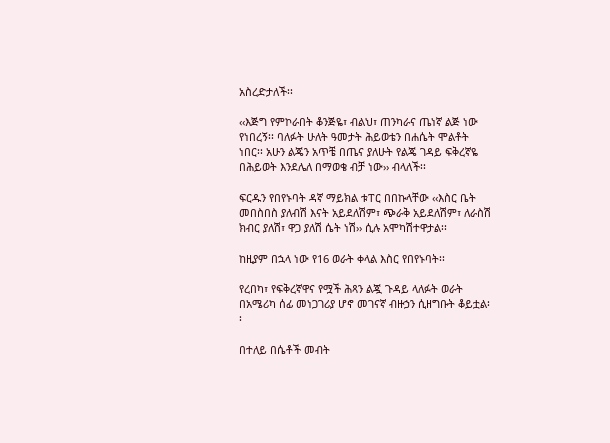አስረድታለች፡፡

‹‹እጅግ የምኮራበት ቆንጅዬ፣ ብልህ፣ ጠንካራና ጤነኛ ልጅ ነው የነበረኝ፡፡ ባለፉት ሁለት ዓመታት ሕይወቴን በሐሴት ሞልቶት ነበር፡፡ አሁን ልጄን አጥቼ በጤና ያለሁት የልጄ ገዳይ ፍቅረኛዬ በሕይወት እንደሌለ በማወቄ ብቻ ነው›› ብላለች፡፡

ፍርዱን የበየኑባት ዳኛ ማይክል ቱፐር በበኩላቸው ‹‹እስር ቤት መበስበስ ያለብሽ እናት አይደለሽም፣ ጭራቅ አይደለሽም፣ ለራስሽ ክብር ያለሽ፣ ዋጋ ያለሽ ሴት ነሽ›› ሲሉ አሞካሽተዋታል፡፡

ከዚያም በኋላ ነው የ16 ወራት ቀላል እስር የበየኑባት፡፡

የረበካ፣ የፍቅረኛዋና የሟች ሕጻን ልጇ ጉዳይ ላለፉት ወራት በአሜሪካ ሰፊ መነጋገሪያ ሆኖ መገናኛ ብዙኃን ሲዘግቡት ቆይቷል፡፡

በተለይ በሴቶች መብት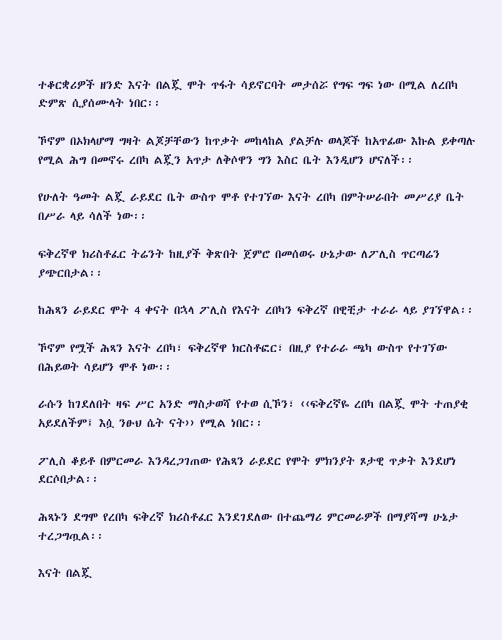ተቆርቋሪዎች ዘንድ እናት በልጇ ሞት ጥፋት ሳይኖርባት መታሰሯ የግፍ ግፍ ነው በሚል ለረበካ ድምጽ ሲያሰሙላት ነበር፡፡

ኾኖም በኦክላሆማ ግዛት ልጆቻቸውን ከጥቃት መከላከል ያልቻሉ ወላጆች ከአጥፊው እኩል ይቀጣሉ የሚል ሕግ በመኖሩ ረበካ ልጇን አጥታ ለቅሶዋን ግን እስር ቤት እንዲሆን ሆናለች፡፡

የሁለት ዓመት ልጇ ራይደር ቤት ውስጥ ሞቶ የተገኘው እናት ረበካ በምትሠራበት መሥሪያ ቤት በሥራ ላይ ሳለች ነው፡፡

ፍቅረኛዋ ክሪስቶፈር ትሬንት ከዚያች ቅጽበት ጀምሮ በመሰወሩ ሁኔታው ለፖሊስ ጥርጣሬን ያጭርበታል፡፡

ከሕጻን ራይደር ሞት 4 ቀናት በኋላ ፖሊስ የእናት ረበካን ፍቅረኛ በዊቺታ ተራራ ላይ ያገኘዋል፡፡

ኾኖም የሟች ሕጻን እናት ረበካ፣ ፍቅረኛዋ ክርስቶፎር፣ በዚያ የተራራ ጫካ ውስጥ የተገኘው በሕይወት ሳይሆን ሞቶ ነው፡፡

ራሱን ከገደለበት ዛፍ ሥር አንድ ማስታወሻ የተወ ሲኾን፣ ‹‹ፍቅረኛዬ ረበካ በልጇ ሞት ተጠያቂ አይደለችም፤ እሷ ንፁህ ሴት ናት›› የሚል ነበር፡፡

ፖሊስ ቆይቶ በምርመራ እንዳረጋገጠው የሕጻን ራይደር የሞት ምክንያት ጾታዊ ጥቃት እንደሆነ ደርሶበታል፡፡

ሕጻኑን ደግሞ የረበካ ፍቅረኛ ክሪስቶፈር እንደገደለው በተጨማሪ ምርመራዎች በማያሻማ ሁኔታ ተረጋግጧል፡፡

እናት በልጇ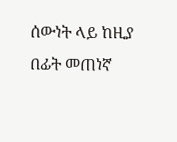ሰውነት ላይ ከዚያ በፊት መጠነኛ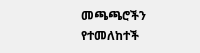መጫጫሮችን የተመለከተች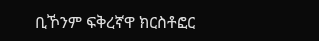ቢኾንም ፍቅረኛዋ ክርስቶፎር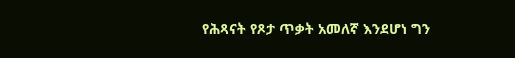የሕጻናት የጾታ ጥቃት አመለኛ እንደሆነ ግን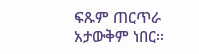ፍጹም ጠርጥራ አታውቅም ነበር፡፡